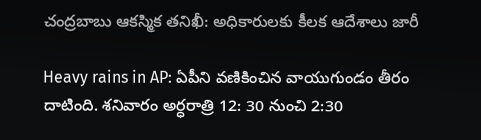చంద్రబాబు ఆకస్మిక తనిఖీ: అధికారులకు కీలక ఆదేశాలు జారీ

Heavy rains in AP: ఏపీని వణికించిన వాయుగుండం తీరం దాటింది. శనివారం అర్ధరాత్రి 12: 30 నుంచి 2:30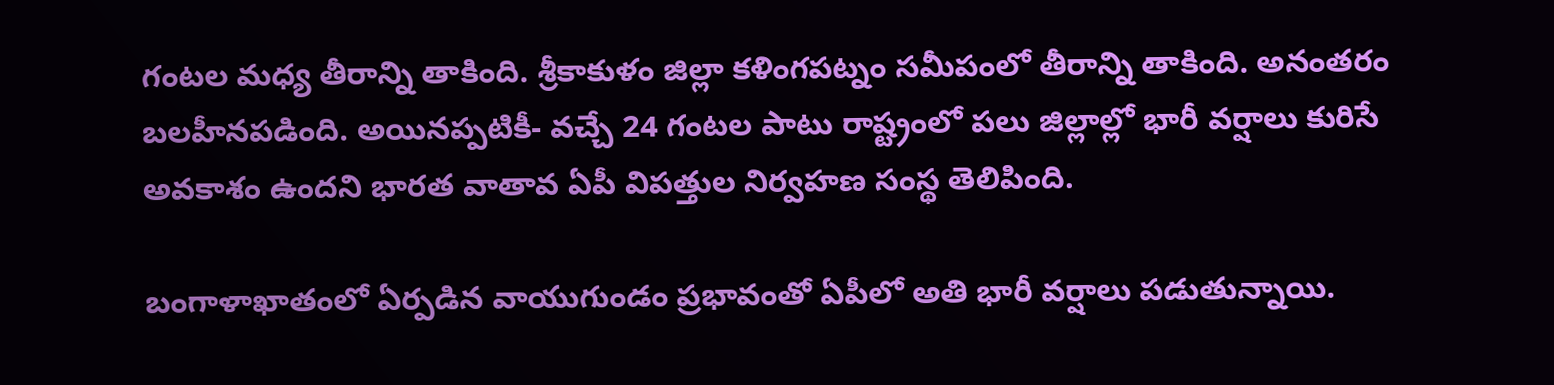గంటల మధ్య తీరాన్ని తాకింది. శ్రీకాకుళం జిల్లా కళింగపట్నం సమీపంలో తీరాన్ని తాకింది. అనంతరం బలహీనపడింది. అయినప్పటికీ- వచ్చే 24 గంటల పాటు రాష్ట్రంలో పలు జిల్లాల్లో భారీ వర్షాలు కురిసే అవకాశం ఉందని భారత వాతావ ఏపీ విపత్తుల నిర్వహణ సంస్థ తెలిపింది.

బంగాళాఖాతంలో ఏర్పడిన వాయుగుండం ప్రభావంతో ఏపీలో అతి భారీ వర్షాలు పడుతున్నాయి.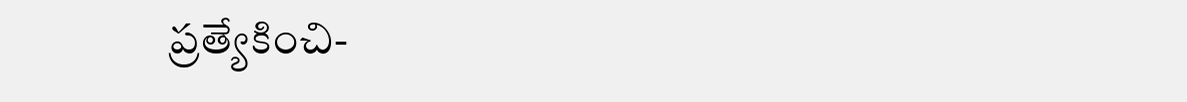ప్రత్యేకించి-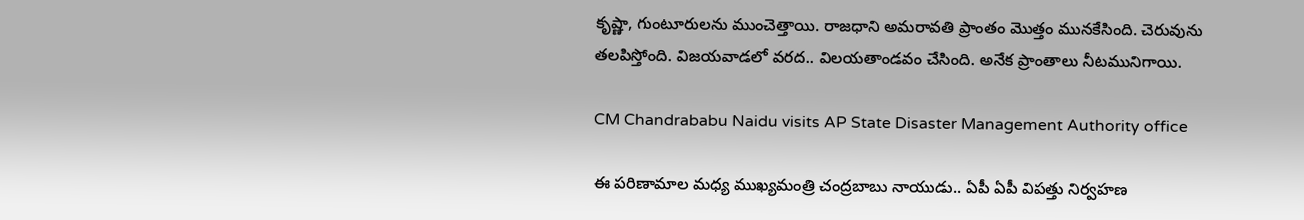కృష్ణా, గుంటూరులను ముంచెత్తాయి. రాజధాని అమరావతి ప్రాంతం మొత్తం మునకేసింది. చెరువును తలపిస్తోంది. విజయవాడలో వరద.. విలయతాండవం చేసింది. అనేక ప్రాంతాలు నీటమునిగాయి.

CM Chandrababu Naidu visits AP State Disaster Management Authority office

ఈ పరిణామాల మధ్య ముఖ్యమంత్రి చంద్రబాబు నాయుడు.. ఏపీ ఏపీ విపత్తు నిర్వహణ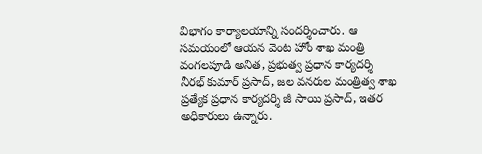విభాగం కార్యాలయాన్ని సందర్శించారు. ఆ సమయంలో ఆయన వెంట హోం శాఖ మంత్రి వంగలపూడి అనిత, ప్రభుత్వ ప్రధాన కార్యదర్శి నీరభ్ కుమార్ ప్రసాద్, జల వనరుల మంత్రిత్వ శాఖ ప్రత్యేక ప్రధాన కార్యదర్శి జీ సాయి ప్రసాద్, ఇతర అధికారులు ఉన్నారు.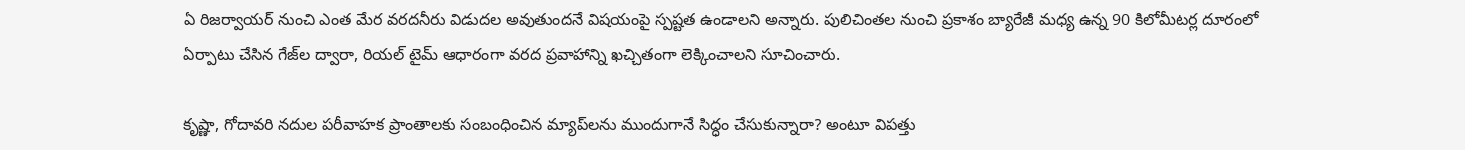ఏ రిజర్వాయర్ నుంచి ఎంత మేర వరదనీరు విడుదల అవుతుందనే విషయంపై స్పష్టత ఉండాలని అన్నారు. పులిచింతల నుంచి ప్రకాశం బ్యారేజీ మధ్య ఉన్న 90 కిలోమీటర్ల దూరంలో ఏర్పాటు చేసిన గేజ్‌ల ద్వారా, రియల్ టైమ్ ఆధారంగా వరద ప్రవాహాన్ని ఖచ్చితంగా లెక్కించాలని సూచించారు.

కృష్ణా, గోదావరి నదుల పరీవాహక ప్రాంతాలకు సంబంధించిన మ్యాప్‌లను ముందుగానే సిద్ధం చేసుకున్నారా? అంటూ విపత్తు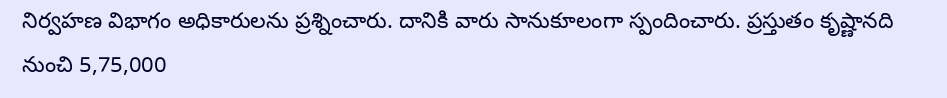నిర్వహణ విభాగం అధికారులను ప్రశ్నించారు. దానికి వారు సానుకూలంగా స్పందించారు. ప్రస్తుతం కృష్ణానది నుంచి 5,75,000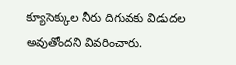క్యూసెక్కుల నీరు దిగువకు విడుదల అవుతోందని వివరించారు.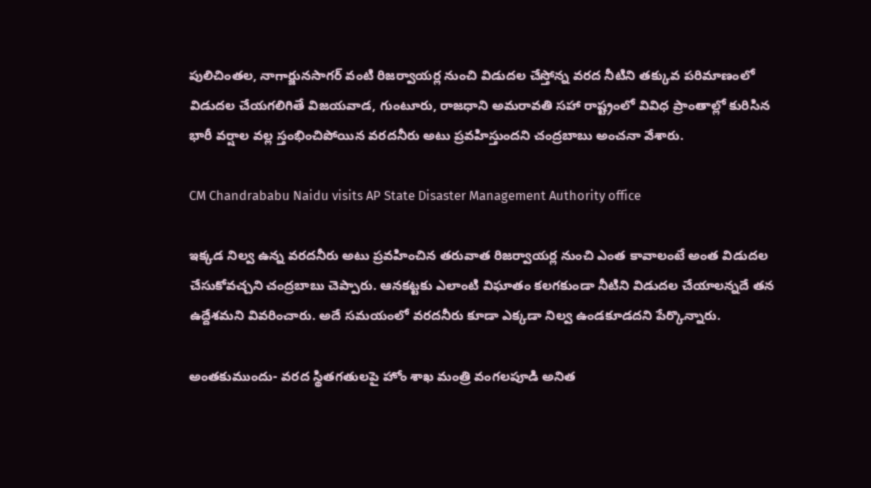పులిచింతల, నాగార్జునసాగర్ వంటి రిజర్వాయర్ల నుంచి విడుదల చేస్తోన్న వరద నీటిని తక్కువ పరిమాణంలో విడుదల చేయగలిగితే విజయవాడ, గుంటూరు, రాజధాని అమరావతి సహా రాష్ట్రంలో వివిధ ప్రాంతాల్లో కురిసిన భారీ వర్షాల వల్ల స్తంభించిపోయిన వరదనీరు అటు ప్రవహిస్తుందని చంద్రబాబు అంచనా వేశారు.

CM Chandrababu Naidu visits AP State Disaster Management Authority office

ఇక్కడ నిల్వ ఉన్న వరదనీరు అటు ప్రవహించిన తరువాత రిజర్వాయర్ల నుంచి ఎంత కావాలంటే అంత విడుదల చేసుకోవచ్చని చంద్రబాబు చెప్పారు. ఆనకట్టకు ఎలాంటి విఘాతం కలగకుండా నీటిని విడుదల చేయాలన్నదే తన ఉద్దేశమని వివరించారు. అదే సమయంలో వరదనీరు కూడా ఎక్కడా నిల్వ ఉండకూడదని పేర్కొన్నారు.

అంతకుముందు- వరద స్థితగతులపై హోం శాఖ మంత్రి వంగలపూడి అనిత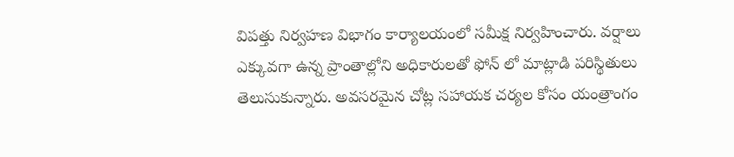విపత్తు నిర్వహణ విభాగం కార్యాలయంలో సమీక్ష నిర్వహించారు. వర్షాలు ఎక్కువగా ఉన్న ప్రాంతాల్లోని అధికారులతో ఫోన్ లో మాట్లాడి పరిస్థితులు తెలుసుకున్నారు. అవసరమైన చోట్ల సహాయక చర్యల కోసం యంత్రాంగం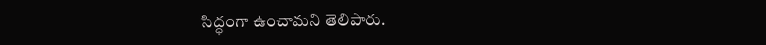సిద్ధంగా ఉంచామని తెలిపారు.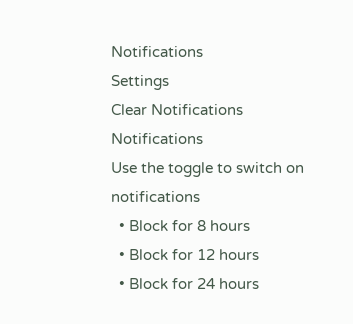Notifications
Settings
Clear Notifications
Notifications
Use the toggle to switch on notifications
  • Block for 8 hours
  • Block for 12 hours
  • Block for 24 hours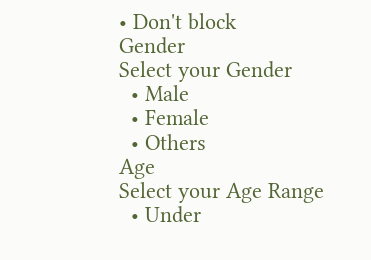• Don't block
Gender
Select your Gender
  • Male
  • Female
  • Others
Age
Select your Age Range
  • Under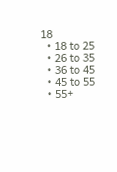18
  • 18 to 25
  • 26 to 35
  • 36 to 45
  • 45 to 55
  • 55+